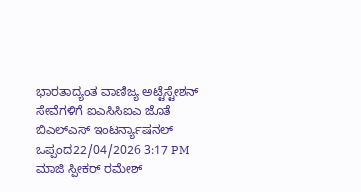ಭಾರತಾದ್ಯಂತ ವಾಣಿಜ್ಯ ಅಟ್ಟೆಸ್ಟೇಶನ್ ಸೇವೆಗಳಿಗೆ ಐಎಸಿಸಿಐಎ ಜೊತೆ ಬಿಎಲ್ಎಸ್ ಇಂಟರ್ನ್ಯಾಷನಲ್ ಒಪ್ಪಂದ22/04/2026 3:17 PM
ಮಾಜಿ ಸ್ಪೀಕರ್ ರಮೇಶ್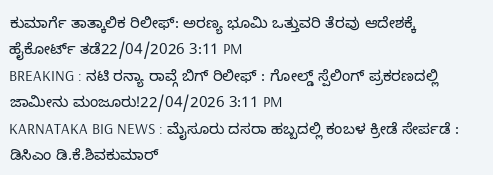ಕುಮಾರ್ಗೆ ತಾತ್ಕಾಲಿಕ ರಿಲೀಫ್: ಅರಣ್ಯ ಭೂಮಿ ಒತ್ತುವರಿ ತೆರವು ಆದೇಶಕ್ಕೆ ಹೈಕೋರ್ಟ್ ತಡೆ22/04/2026 3:11 PM
BREAKING : ನಟಿ ರನ್ಯಾ ರಾವ್ಗೆ ಬಿಗ್ ರಿಲೀಫ್ : ಗೋಲ್ಡ್ ಸ್ಪೆಲಿಂಗ್ ಪ್ರಕರಣದಲ್ಲಿ ಜಾಮೀನು ಮಂಜೂರು!22/04/2026 3:11 PM
KARNATAKA BIG NEWS : ಮೈಸೂರು ದಸರಾ ಹಬ್ಬದಲ್ಲಿ ಕಂಬಳ ಕ್ರೀಡೆ ಸೇರ್ಪಡೆ : ಡಿಸಿಎಂ ಡಿ.ಕೆ.ಶಿವಕುಮಾರ್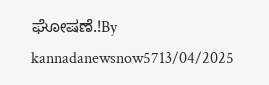ಘೋಷಣೆ.!By kannadanewsnow5713/04/2025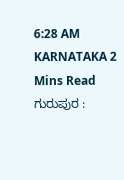6:28 AM KARNATAKA 2 Mins Read ಗುರುಪುರ :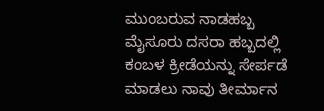ಮುಂಬರುವ ನಾಡಹಬ್ಬ ಮೈಸೂರು ದಸರಾ ಹಬ್ಬದಲ್ಲಿ ಕಂಬಳ ಕ್ರೀಡೆಯನ್ನು ಸೇರ್ಪಡೆ ಮಾಡಲು ನಾವು ತೀರ್ಮಾನ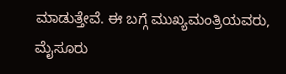ಮಾಡುತ್ತೇವೆ. ಈ ಬಗ್ಗೆ ಮುಖ್ಯಮಂತ್ರಿಯವರು, ಮೈಸೂರು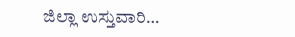ಜಿಲ್ಲಾ ಉಸ್ತುವಾರಿ…